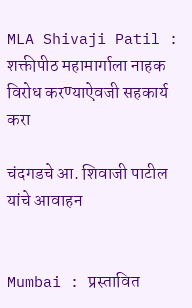MLA Shivaji Patil : शक्तीपीठ महामार्गाला नाहक विरोध करण्याऐवजी सहकार्य करा

चंदगडचे आ. शिवाजी पाटील यांचे आवाहन


Mumbai : प्रस्तावित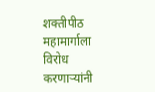शक्तीपीठ महामार्गाला विरोध करणाऱ्यांनी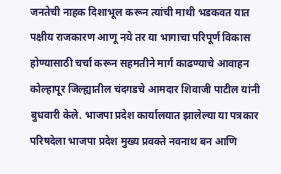जनतेची नाहक दिशाभूल करून त्यांची माथी भडकवत यात पक्षीय राजकारण आणू नये तर या भागाचा परिपूर्ण विकास होण्यासाठी चर्चा करून सहमतीने मार्ग काढण्याचे आवाहन कोल्हापूर जिल्ह्यातील चंदगडचे आमदार शिवाजी पाटील यांनी बुधवारी केले. भाजपा प्रदेश कार्यालयात झालेल्या या पत्रकार परिषदेला भाजपा प्रदेश मुख्य प्रवक्ते नवनाथ बन आणि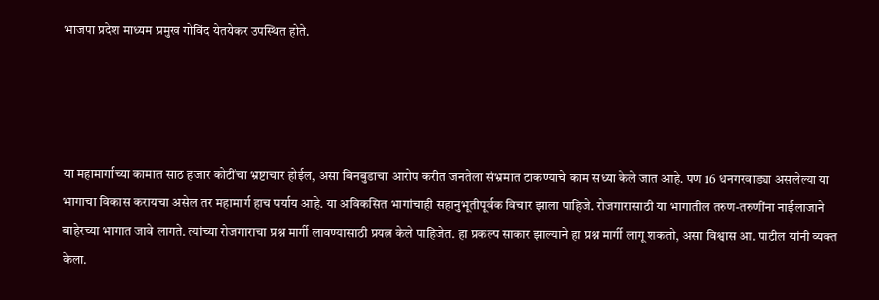भाजपा प्रदेश माध्यम प्रमुख गोविंद येतयेकर उपस्थित होते.




या महामार्गाच्या कामात साठ हजार कोटींचा भ्रष्टाचार होईल, असा बिनबुडाचा आरोप करीत जनतेला संभ्रमात टाकण्याचे काम सध्या केले जात आहे. पण 16 धनगरवाड्या असलेल्या या भागाचा विकास करायचा असेल तर महामार्ग हाच पर्याय आहे. या अविकसित भागांचाही सहानुभूतीपूर्वक विचार झाला पाहिजे. रोजगारासाठी या भागातील तरुण-तरुणींना नाईलाजाने बाहेरच्या भागात जावे लागते. त्यांच्या रोजगाराचा प्रश्न मार्गी लावण्यासाठी प्रयत्न केले पाहिजेत. हा प्रकल्प साकार झाल्याने हा प्रश्न मार्गी लागू शकतो, असा विश्वास आ. पाटील यांनी व्यक्त केला.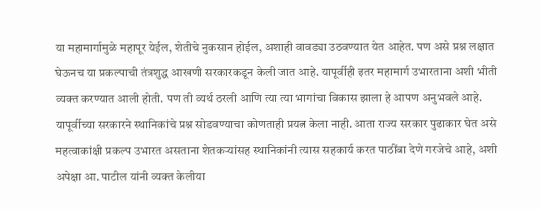या महामार्गामुळे महापूर येईल, शेतीचे नुकसान होईल, अशाही वावड्या उठवण्यात येत आहेत. पण असे प्रश्न लक्षात घेऊनच या प्रकल्पाची तंत्रशुद्ध आखणी सरकारकडून केली जात आहे. यापूर्वीही इतर महामार्ग उभारताना अशी भीती व्यक्त करण्यात आली होती. पण ती व्यर्थ ठरली आणि त्या त्या भागांचा विकास झाला हे आपण अनुभवले आहे. यापूर्वीच्या सरकारने स्थानिकांचे प्रश्न सोडवण्याचा कोणताही प्रयत्न केला नाही. आता राज्य सरकार पुढाकार घेत असे महत्वाकांक्षी प्रकल्प उभारत असताना शेतकऱ्यांसह स्थानिकांनी त्यास सहकार्य करत पाठींबा देणे गरजेचे आहे, अशी अपेक्षा आ. पाटील यांनी व्यक्त केलीया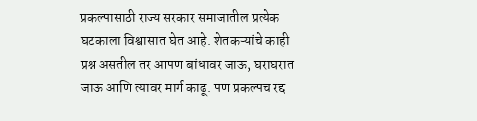प्रकल्पासाठी राज्य सरकार समाजातील प्रत्येक घटकाला विश्वासात घेत आहे. शेतकऱ्यांचे काही प्रश्न असतील तर आपण बांधावर जाऊ, घराघरात जाऊ आणि त्यावर मार्ग काढू. पण प्रकल्पच रद्द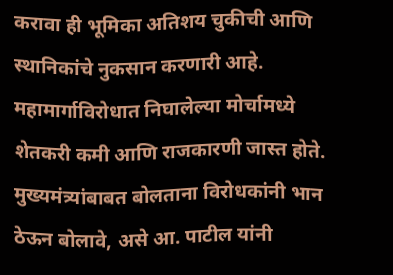करावा ही भूमिका अतिशय चुकीची आणि स्थानिकांचे नुकसान करणारी आहे. महामार्गाविरोधात निघालेल्या मोर्चामध्ये शेतकरी कमी आणि राजकारणी जास्त होते. मुख्यमंत्र्यांबाबत बोलताना विरोधकांनी भान ठेऊन बोलावे, असे आ. पाटील यांनी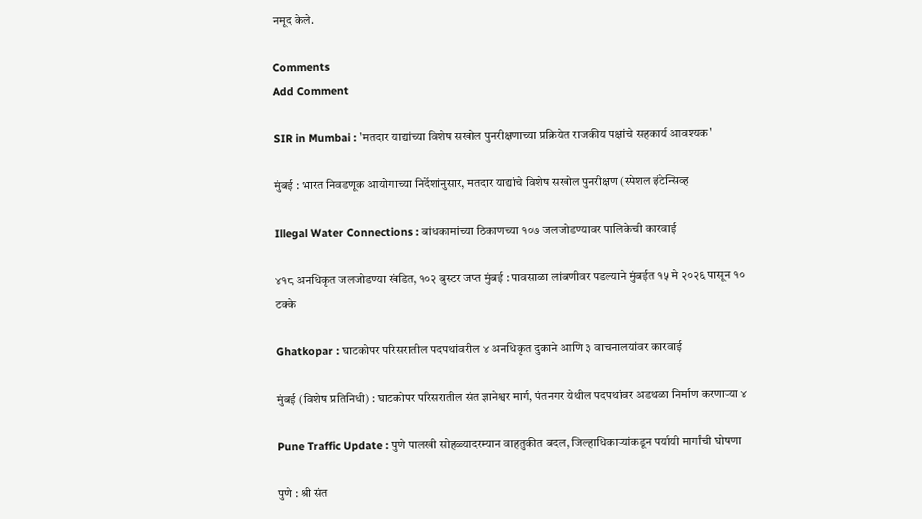नमूद केले.

Comments
Add Comment

SIR in Mumbai : 'मतदार याद्यांच्या विशेष सखोल पुनरीक्षणाच्या प्रक्रियेत राजकीय पक्षांचे सहकार्य आवश्यक'

मुंबई : भारत निवडणूक आयोगाच्या निर्देशांनुसार, मतदार याद्यांचे विशेष सखोल पुनरीक्षण (स्पेशल इंटेन्सिव्ह

Illegal Water Connections : बांधकामांच्या ठिकाणच्या १०७ जलजोडण्यावर पालिकेची कारवाई

४१८ अनधिकृत जलजोडण्या खंडित, १०२ बुस्टर जप्त मुंबई : पावसाळा लांबणीवर पडल्याने मुंबईत १५ मे २०२६ पासून १० टक्के

Ghatkopar : घाटकोपर परिसरातील पदपथांवरील ४ अनधिकृत दुकाने आणि ३ वाचनालयांवर कारवाई

मुंबई (विशेष प्रतिनिधी) : घाटकोपर परिसरातील संत ज्ञानेश्वर मार्ग, पंतनगर येथील पदपथांवर अडथळा निर्माण करणाऱ्या ४

Pune Traffic Update : पुणे पालखी सोहळ्यादरम्यान वाहतुकीत बदल, जिल्हाधिकाऱ्यांकडून पर्यायी मार्गांची घोषणा

पुणे : श्री संत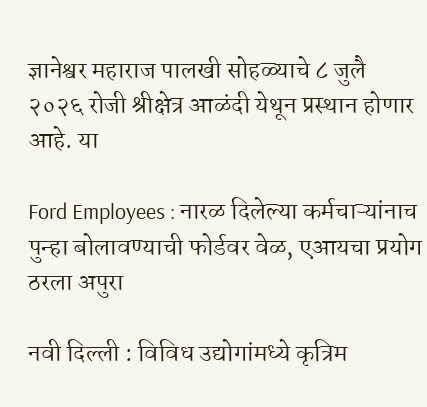ज्ञानेश्वर महाराज पालखी सोहळ्याचे ८ जुलै २०२६ रोजी श्रीक्षेत्र आळंदी येथून प्रस्थान होणार आहे. या

Ford Employees : नारळ दिलेल्या कर्मचाऱ्यांनाच पुन्हा बोलावण्याची फोर्डवर वेळ, एआयचा प्रयोग ठरला अपुरा

नवी दिल्ली : विविध उद्योगांमध्ये कृत्रिम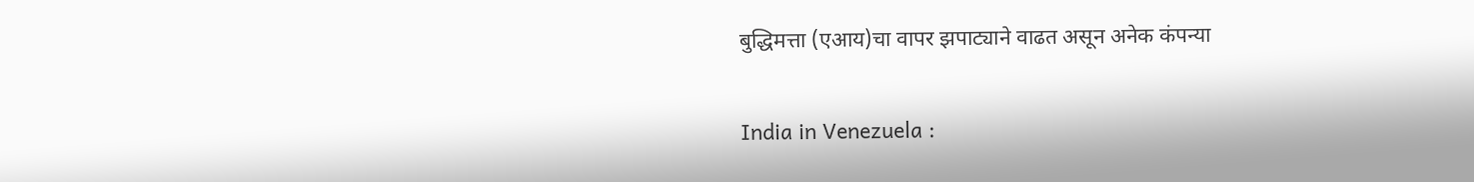बुद्धिमत्ता (एआय)चा वापर झपाट्याने वाढत असून अनेक कंपन्या

India in Venezuela :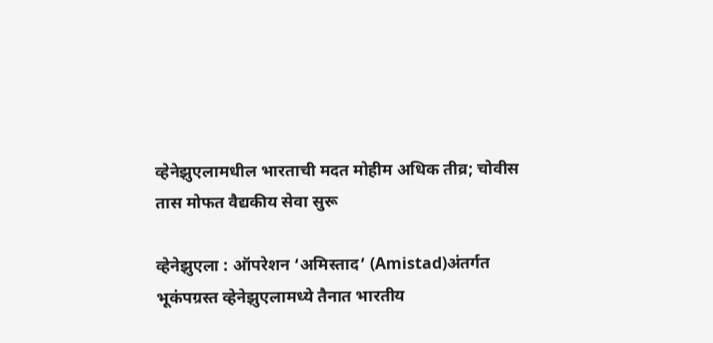व्हेनेझुएलामधील भारताची मदत मोहीम अधिक तीव्र; चोवीस तास मोफत वैद्यकीय सेवा सुरू

व्हेनेझुएला : ऑपरेशन ‘अमिस्ताद’ (Amistad)अंतर्गत भूकंपग्रस्त व्हेनेझुएलामध्ये तैनात भारतीय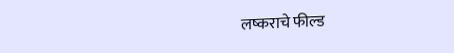लष्कराचे फील्ड